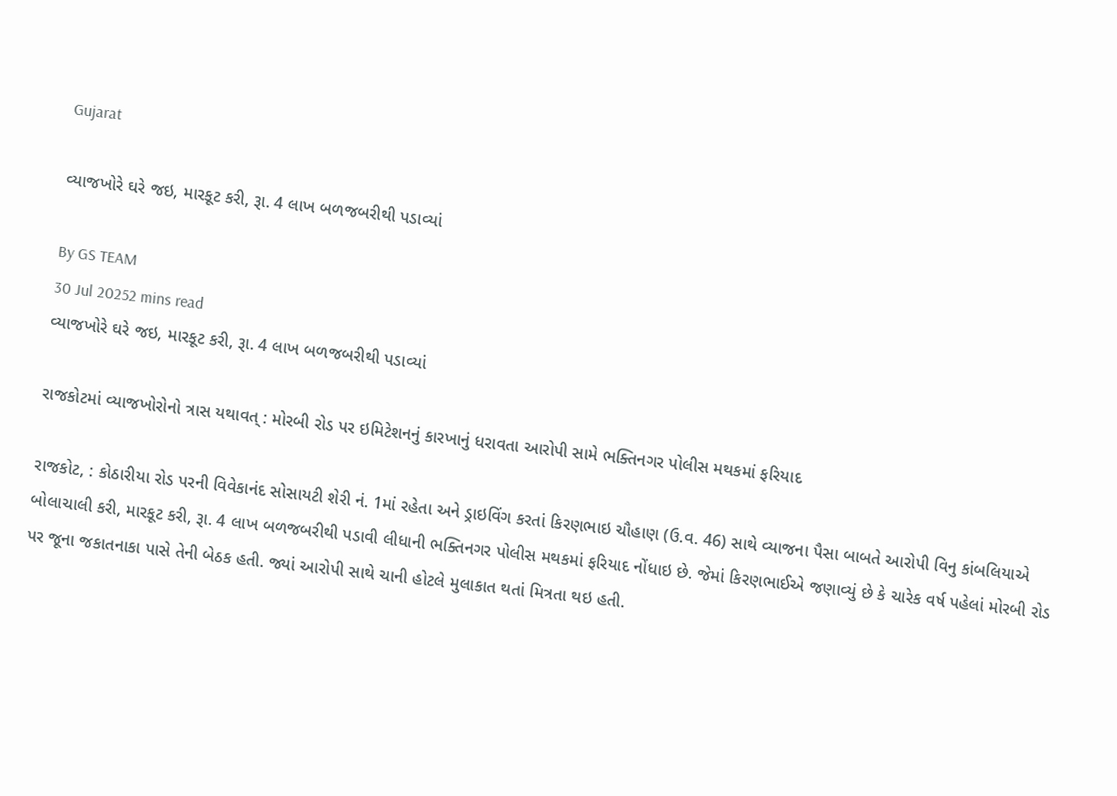Gujarat

વ્યાજખોરે ઘરે જઇ, મારકૂટ કરી, રૂા. 4 લાખ બળજબરીથી પડાવ્યાં

By GS TEAM
30 Jul 20252 mins read
વ્યાજખોરે ઘરે જઇ, મારકૂટ કરી, રૂા. 4 લાખ બળજબરીથી પડાવ્યાં

રાજકોટમાં વ્યાજખોરોનો ત્રાસ યથાવત્ : મોરબી રોડ પર ઇમિટેશનનું કારખાનું ધરાવતા આરોપી સામે ભક્તિનગર પોલીસ મથકમાં ફરિયાદ

રાજકોટ, : કોઠારીયા રોડ પરની વિવેકાનંદ સોસાયટી શેરી નં. 1માં રહેતા અને ડ્રાઇવિંગ કરતાં કિરણભાઇ ચૌહાણ (ઉ.વ. 46) સાથે વ્યાજના પૈસા બાબતે આરોપી વિનુ કાંબલિયાએ બોલાચાલી કરી, મારકૂટ કરી, રૂા. 4 લાખ બળજબરીથી પડાવી લીધાની ભક્તિનગર પોલીસ મથકમાં ફરિયાદ નોંધાઇ છે. જેમાં કિરણભાઈએ જણાવ્યું છે કે ચારેક વર્ષ પહેલાં મોરબી રોડ પર જૂના જકાતનાકા પાસે તેની બેઠક હતી. જ્યાં આરોપી સાથે ચાની હોટલે મુલાકાત થતાં મિત્રતા થઇ હતી.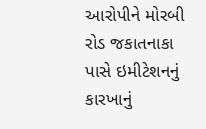આરોપીને મોરબી રોડ જકાતનાકા પાસે ઇમીટેશનનું કારખાનું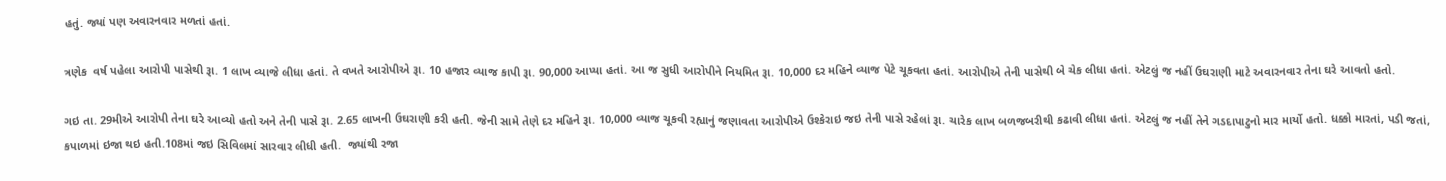હતું. જ્યાં પણ અવારનવાર મળતાં હતાં.

ત્રણેક  વર્ષ પહેલા આરોપી પાસેથી રૂા. 1 લાખ વ્યાજે લીધા હતાં. તે વખતે આરોપીએ રૂા. 10 હજાર વ્યાજ કાપી રૂા. 90,000 આપ્યા હતાં. આ જ સુધી આરોપીને નિયમિત રૂા. 10,000 દર મહિને વ્યાજ પેટે ચૂકવતા હતાં. આરોપીએ તેની પાસેથી બે ચેક લીધા હતાં. એટલું જ નહીં ઉઘરાણી માટે અવારનવાર તેના ઘરે આવતો હતો.

ગઇ તા. 29મીએ આરોપી તેના ઘરે આવ્યો હતો અને તેની પાસે રૂા. 2.65 લાખની ઉઘરાણી કરી હતી. જેની સામે તેણે દર મહિને રૂા. 10,000 વ્યાજ ચૂકવી રહ્યાનું જણાવતા આરોપીએ ઉશ્કેરાઇ જઇ તેની પાસે રહેલાં રૂા. ચારેક લાખ બળજબરીથી કઢાવી લીધા હતાં. એટલું જ નહીં તેને ગડદાપાટુનો માર માર્યો હતો. ધક્કો મારતાં, પડી જતાં, કપાળમાં ઇજા થઇ હતી.108માં જઇ સિવિલમાં સારવાર લીધી હતી.  જ્યાંથી રજા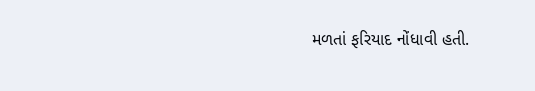મળતાં ફરિયાદ નોંધાવી હતી.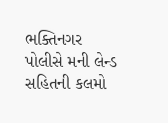ભક્તિનગર પોલીસે મની લેન્ડ સહિતની કલમો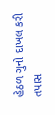હેઠળ ગુનો દાખલ કરી તપાસ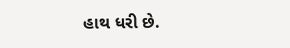હાથ ધરી છે.